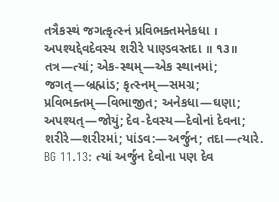તત્રૈકસ્થં જગત્કૃત્સ્નં પ્રવિભક્તમનેકધા ।
અપશ્યદ્દેવદેવસ્ય શરીરે પાણ્ડવસ્તદા ॥ ૧૩॥
તત્ર—ત્યાં; એક-સ્થમ્—એક સ્થાનમાં; જગત્—બ્રહ્માંડ; કૃત્સ્નમ્—સમગ્ર; પ્રવિભક્તમ્—વિભાજીત; અનેકધા—ઘણા; અપશ્યત્—જોયું; દેવ-દેવસ્ય—દેવોનાં દેવના; શરીરે—શરીરમાં; પાંડવ:—અર્જુન; તદા—ત્યારે.
BG 11.13: ત્યાં અર્જુન દેવોના પણ દેવ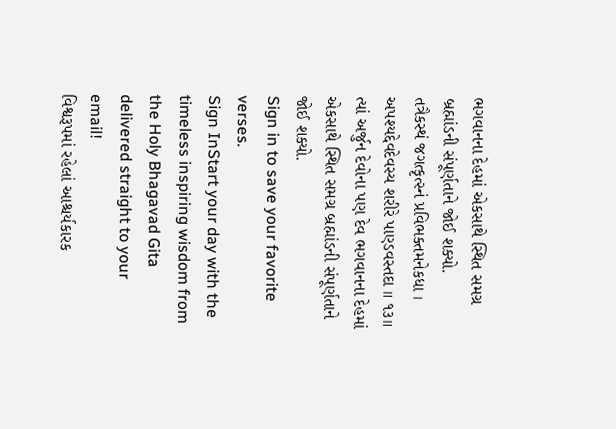ભગવાનના દેહમાં એકસાથે સ્થિત સમગ્ર બ્રહ્માંડની સંપૂર્ણતાને જોઈ શક્યો.
તત્રૈકસ્થં જગત્કૃત્સ્નં પ્રવિભક્તમનેકધા ।
અપશ્યદ્દેવદેવસ્ય શરીરે પાણ્ડવસ્તદા ॥ ૧૩॥
ત્યાં અર્જુન દેવોના પણ દેવ ભગવાનના દેહમાં એકસાથે સ્થિત સમગ્ર બ્રહ્માંડની સંપૂર્ણતાને જોઈ શક્યો.
Sign in to save your favorite verses.
Sign InStart your day with the timeless inspiring wisdom from the Holy Bhagavad Gita delivered straight to your email!
વિશ્વરૂપમાં રહેલાં આશ્ચર્યકારક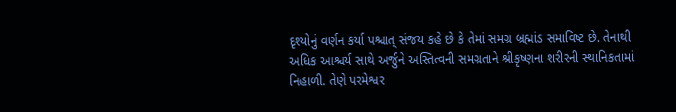દૃશ્યોનું વર્ણન કર્યા પશ્ચાત્ સંજય કહે છે કે તેમાં સમગ્ર બ્રહ્માંડ સમાવિષ્ટ છે. તેનાથી અધિક આશ્ચર્ય સાથે અર્જુને અસ્તિત્વની સમગ્રતાને શ્રીકૃષ્ણના શરીરની સ્થાનિકતામાં નિહાળી. તેણે પરમેશ્વર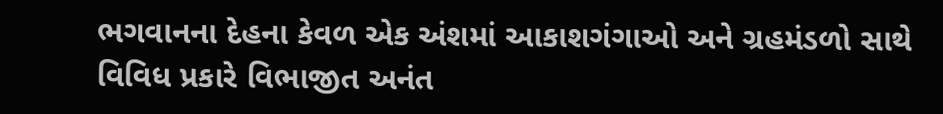ભગવાનના દેહના કેવળ એક અંશમાં આકાશગંગાઓ અને ગ્રહમંડળો સાથે વિવિધ પ્રકારે વિભાજીત અનંત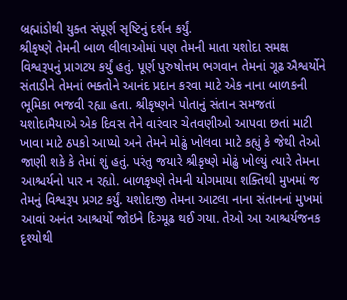બ્રહ્માંડોથી યુક્ત સંપૂર્ણ સૃષ્ટિનું દર્શન કર્યું.
શ્રીકૃષ્ણે તેમની બાળ લીલાઓમાં પણ તેમની માતા યશોદા સમક્ષ વિશ્વરૂપનું પ્રાગટય કર્યું હતું. પૂર્ણ પુરુષોત્તમ ભગવાન તેમનાં ગૂઢ ઐશ્વર્યોને સંતાડીને તેમનાં ભક્તોને આનંદ પ્રદાન કરવા માટે એક નાના બાળકની ભૂમિકા ભજવી રહ્યા હતા. શ્રીકૃષ્ણને પોતાનું સંતાન સમજતાં યશોદામૈયાએ એક દિવસ તેને વારંવાર ચેતવણીઓ આપવા છતાં માટી ખાવા માટે ઠપકો આપ્યો અને તેમને મોઢું ખોલવા માટે કહ્યું કે જેથી તેઓ જાણી શકે કે તેમાં શું હતું. પરંતુ જયારે શ્રીકૃષ્ણે મોઢું ખોલ્યું ત્યારે તેમના આશ્ચર્યનો પાર ન રહ્યો. બાળકૃષ્ણે તેમની યોગમાયા શક્તિથી મુખમાં જ તેમનું વિશ્વરૂપ પ્રગટ કર્યું. યશોદાજી તેમના આટલા નાના સંતાનનાં મુખમાં આવાં અનંત આશ્ચર્યો જોઇને દિગ્મૂઢ થઈ ગયા. તેઓ આ આશ્ચર્યજનક દૃશ્યોથી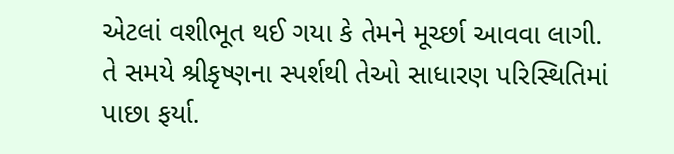એટલાં વશીભૂત થઈ ગયા કે તેમને મૂર્ચ્છા આવવા લાગી. તે સમયે શ્રીકૃષ્ણના સ્પર્શથી તેઓ સાધારણ પરિસ્થિતિમાં પાછા ફર્યા.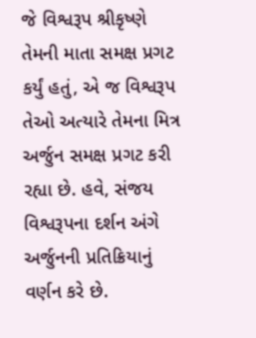જે વિશ્વરૂપ શ્રીકૃષ્ણે તેમની માતા સમક્ષ પ્રગટ કર્યું હતું, એ જ વિશ્વરૂપ તેઓ અત્યારે તેમના મિત્ર અર્જુન સમક્ષ પ્રગટ કરી રહ્યા છે. હવે, સંજય વિશ્વરૂપના દર્શન અંગે અર્જુનની પ્રતિક્રિયાનું વર્ણન કરે છે.